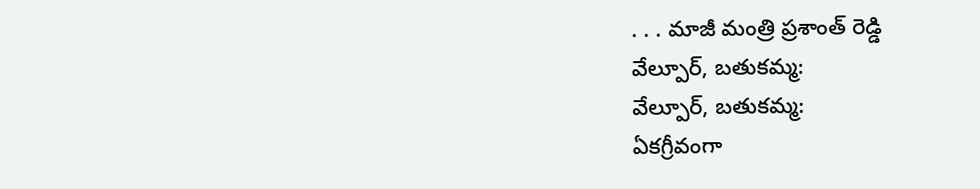. . . మాజీ మంత్రి ప్రశాంత్ రెడ్డి
వేల్పూర్, బతుకమ్మ:
వేల్పూర్, బతుకమ్మ:
ఏకగ్రీవంగా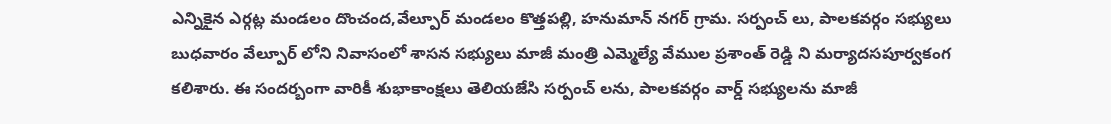ఎన్నికైన ఎర్గట్ల మండలం దొంచంద,వేల్పూర్ మండలం కొత్తపల్లి, హనుమాన్ నగర్ గ్రామ. సర్పంచ్ లు, పాలకవర్గం సభ్యులు బుధవారం వేల్పూర్ లోని నివాసంలో శాసన సభ్యులు మాజీ మంత్రి ఎమ్మెల్యే వేముల ప్రశాంత్ రెడ్డి ని మర్యాదసపూర్వకంగ కలిశారు. ఈ సందర్బంగా వారికీ శుభాకాంక్షలు తెలియజేసి సర్పంచ్ లను, పాలకవర్గం వార్డ్ సభ్యులను మాజీ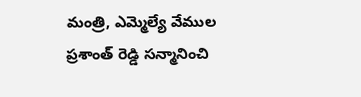మంత్రి, ఎమ్మెల్యే వేముల ప్రశాంత్ రెడ్డి సన్మానించి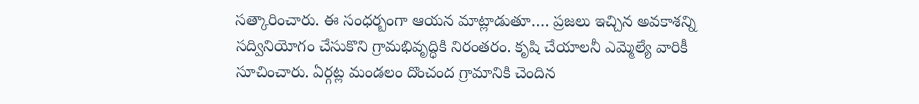సత్కారించారు. ఈ సంధర్బంగా ఆయన మాట్లాడుతూ…. ప్రజలు ఇచ్చిన అవకాశన్ని సద్వినియోగం చేసుకొని గ్రామభివృద్ధికి నిరంతరం. కృషి చేయాలనీ ఎమ్మెల్యే వారికీ సూచించారు. ఏర్గట్ల మండలం దొంచంద గ్రామానికి చెందిన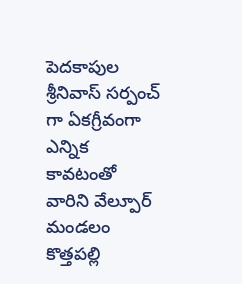పెదకాపుల శ్రీనివాస్ సర్పంచ్ గా ఏకగ్రీవంగా ఎన్నిక కావటంతో వారిని వేల్పూర్ మండలం కొత్తపల్లి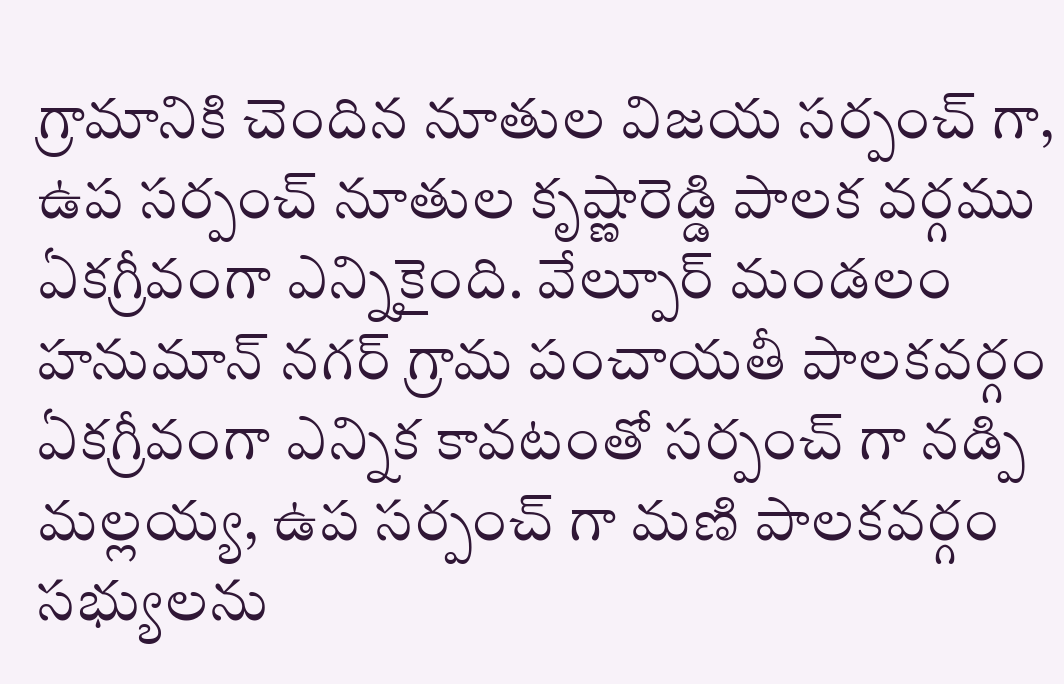గ్రామానికి చెందిన నూతుల విజయ సర్పంచ్ గా, ఉప సర్పంచ్ నూతుల కృష్ణారెడ్డి పాలక వర్గము ఏకగ్రీవంగా ఎన్నికైంది. వేల్పూర్ మండలం హనుమాన్ నగర్ గ్రామ పంచాయతీ పాలకవర్గం ఏకగ్రీవంగా ఎన్నిక కావటంతో సర్పంచ్ గా నడ్పి మల్లయ్య, ఉప సర్పంచ్ గా మణి పాలకవర్గం సభ్యులను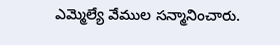ఎమ్మెల్యే వేముల సన్మానించారు.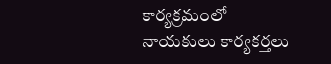కార్యక్రమంలో నాయకులు కార్యకర్తలు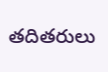తదితరులు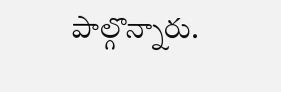పాల్గొన్నారు.